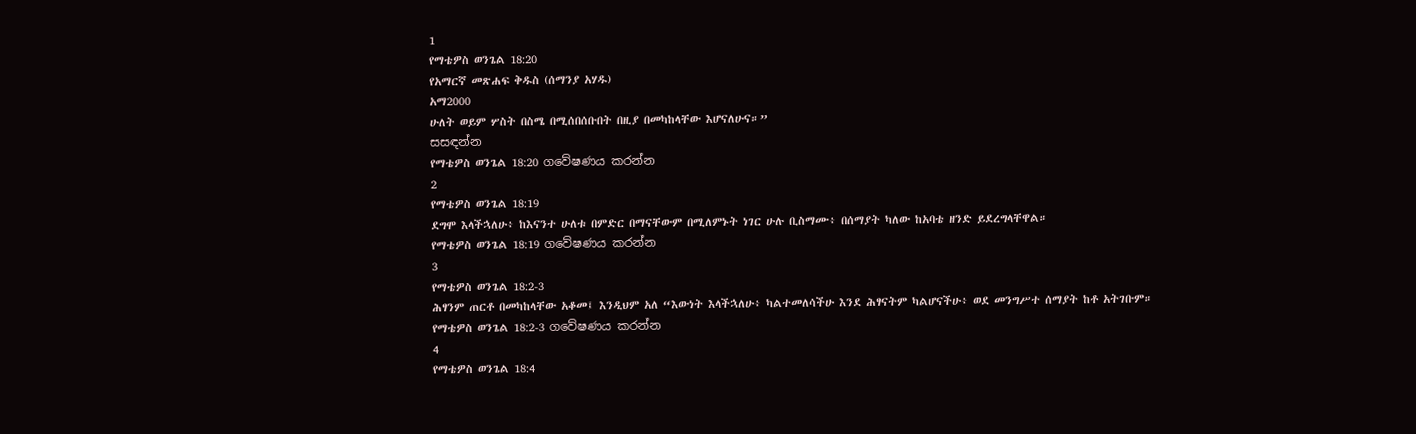1
የማቴዎስ ወንጌል 18:20
የአማርኛ መጽሐፍ ቅዱስ (ሰማንያ አሃዱ)
አማ2000
ሁለት ወይም ሦስት በስሜ በሚሰበሰቡበት በዚያ በመካከላቸው እሆናለሁና።”
සසඳන්න
የማቴዎስ ወንጌል 18:20 ගවේෂණය කරන්න
2
የማቴዎስ ወንጌል 18:19
ደግሞ እላችኋለሁ፥ ከእናንተ ሁለቱ በምድር በማናቸውም በሚለምኑት ነገር ሁሉ ቢስማሙ፥ በሰማያት ካለው ከአባቴ ዘንድ ይደረግላቸዋል።
የማቴዎስ ወንጌል 18:19 ගවේෂණය කරන්න
3
የማቴዎስ ወንጌል 18:2-3
ሕፃንም ጠርቶ በመካከላቸው አቆመ፤ እንዲህም አለ “እውነት እላችኋለሁ፥ ካልተመለሳችሁ እንደ ሕፃናትም ካልሆናችሁ፥ ወደ መንግሥተ ሰማያት ከቶ አትገቡም።
የማቴዎስ ወንጌል 18:2-3 ගවේෂණය කරන්න
4
የማቴዎስ ወንጌል 18:4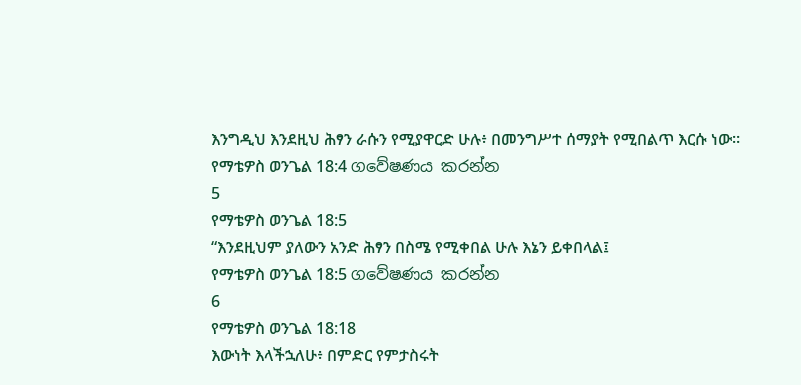እንግዲህ እንደዚህ ሕፃን ራሱን የሚያዋርድ ሁሉ፥ በመንግሥተ ሰማያት የሚበልጥ እርሱ ነው።
የማቴዎስ ወንጌል 18:4 ගවේෂණය කරන්න
5
የማቴዎስ ወንጌል 18:5
“እንደዚህም ያለውን አንድ ሕፃን በስሜ የሚቀበል ሁሉ እኔን ይቀበላል፤
የማቴዎስ ወንጌል 18:5 ගවේෂණය කරන්න
6
የማቴዎስ ወንጌል 18:18
እውነት እላችኋለሁ፥ በምድር የምታስሩት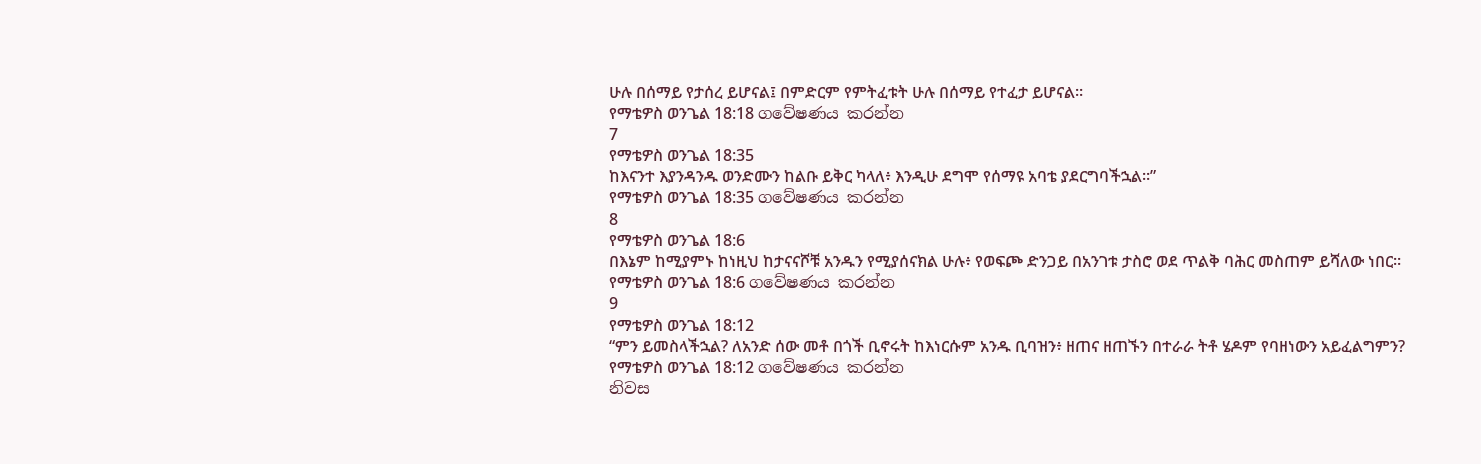ሁሉ በሰማይ የታሰረ ይሆናል፤ በምድርም የምትፈቱት ሁሉ በሰማይ የተፈታ ይሆናል።
የማቴዎስ ወንጌል 18:18 ගවේෂණය කරන්න
7
የማቴዎስ ወንጌል 18:35
ከእናንተ እያንዳንዱ ወንድሙን ከልቡ ይቅር ካላለ፥ እንዲሁ ደግሞ የሰማዩ አባቴ ያደርግባችኋል።”
የማቴዎስ ወንጌል 18:35 ගවේෂණය කරන්න
8
የማቴዎስ ወንጌል 18:6
በእኔም ከሚያምኑ ከነዚህ ከታናናሾቹ አንዱን የሚያሰናክል ሁሉ፥ የወፍጮ ድንጋይ በአንገቱ ታስሮ ወደ ጥልቅ ባሕር መስጠም ይሻለው ነበር።
የማቴዎስ ወንጌል 18:6 ගවේෂණය කරන්න
9
የማቴዎስ ወንጌል 18:12
“ምን ይመስላችኋል? ለአንድ ሰው መቶ በጎች ቢኖሩት ከእነርሱም አንዱ ቢባዝን፥ ዘጠና ዘጠኙን በተራራ ትቶ ሄዶም የባዘነውን አይፈልግምን?
የማቴዎስ ወንጌል 18:12 ගවේෂණය කරන්න
නිවස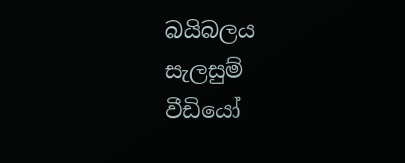බයිබලය
සැලසුම්
වීඩියෝ